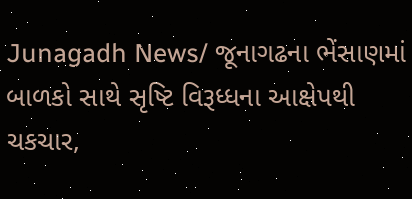Junagadh News/ જૂનાગઢના ભેંસાણમાં બાળકો સાથે સૃષ્ટિ વિરૂધ્ધના આક્ષેપથી ચકચાર,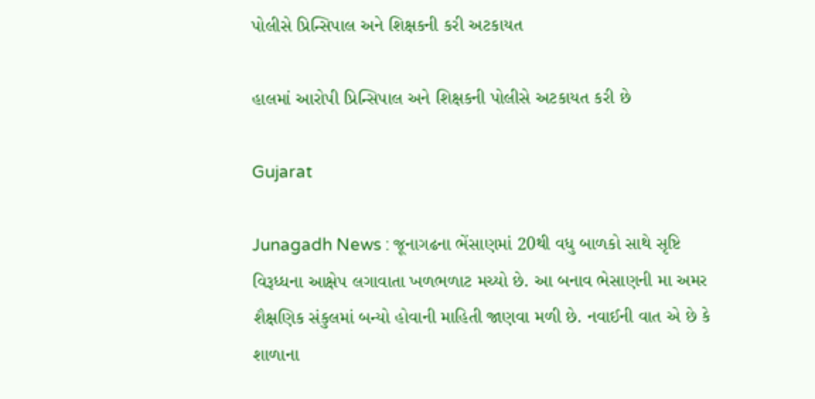પોલીસે પ્રિન્સિપાલ અને શિક્ષકની કરી અટકાયત

હાલમાં આરોપી પ્રિન્સિપાલ અને શિક્ષકની પોલીસે અટકાયત કરી છે

Gujarat

Junagadh News : જૂનાગઢના ભેંસાણમાં 20થી વધુ બાળકો સાથે સૃષ્ટિ વિરૂધ્ધના આક્ષેપ લગાવાતા ખળભળાટ મચ્યો છે. આ બનાવ ભેસાણની મા અમર શૈક્ષણિક સંકુલમાં બન્યો હોવાની માહિતી જાણવા મળી છે. નવાઈની વાત એ છે કે શાળાના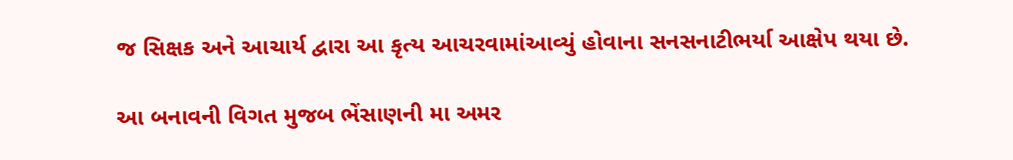જ સિક્ષક અને આચાર્ય દ્વારા આ કૃત્ય આચરવામાંઆવ્યું હોવાના સનસનાટીભર્યા આક્ષેપ થયા છે.

આ બનાવની વિગત મુજબ ભેંસાણની મા અમર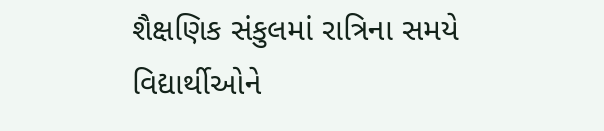શૈક્ષણિક સંકુલમાં રાત્રિના સમયે વિદ્યાર્થીઓને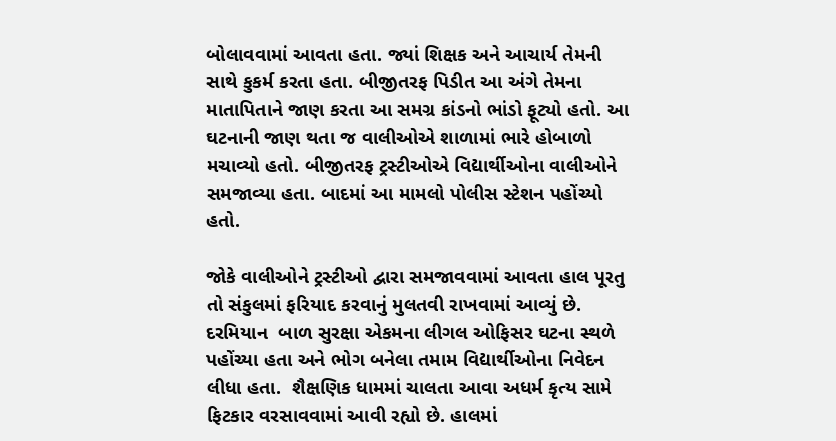બોલાવવામાં આવતા હતા. જ્યાં શિક્ષક અને આચાર્ય તેમની સાથે કુકર્મ કરતા હતા. બીજીતરફ પિડીત આ અંગે તેમના માતાપિતાને જાણ કરતા આ સમગ્ર કાંડનો ભાંડો ફૂટ્યો હતો. આ ઘટનાની જાણ થતા જ વાલીઓએ શાળામાં ભારે હોબાળો મચાવ્યો હતો. બીજીતરફ ટ્રસ્ટીઓએ વિદ્યાર્થીઓના વાલીઓને સમજાવ્યા હતા. બાદમાં આ મામલો પોલીસ સ્ટેશન પહોંચ્યો હતો.

જોકે વાલીઓને ટ્રસ્ટીઓ દ્વારા સમજાવવામાં આવતા હાલ પૂરતુ તો સંકુલમાં ફરિયાદ કરવાનું મુલતવી રાખવામાં આવ્યું છે. દરમિયાન  બાળ સુરક્ષા એકમના લીગલ ઓફિસર ઘટના સ્થળે પહોંચ્યા હતા અને ભોગ બનેલા તમામ વિદ્યાર્થીઓના નિવેદન લીધા હતા.  શૈક્ષણિક ધામમાં ચાલતા આવા અધર્મ કૃત્ય સામે ફિટકાર વરસાવવામાં આવી રહ્યો છે. હાલમાં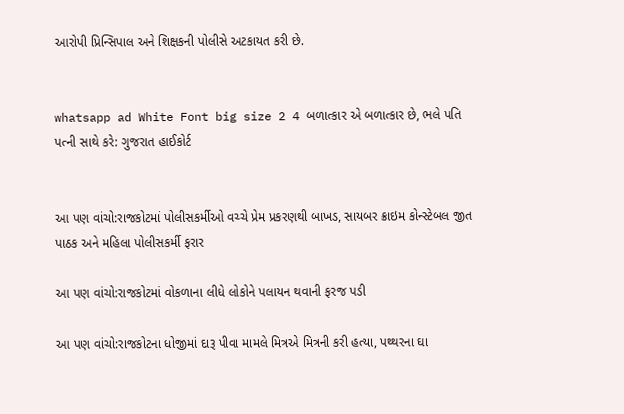આરોપી પ્રિન્સિપાલ અને શિક્ષકની પોલીસે અટકાયત કરી છે.


whatsapp ad White Font big size 2 4 બળાત્કાર એ બળાત્કાર છે, ભલે પતિ પત્ની સાથે કરે: ગુજરાત હાઈકોર્ટ


આ પણ વાંચો:રાજકોટમાં પોલીસકર્મીઓ વચ્ચે પ્રેમ પ્રકરણથી બાખડ, સાયબર ક્રાઇમ કોન્સ્ટેબલ જીત પાઠક અને મહિલા પોલીસકર્મી ફરાર

આ પણ વાંચો:રાજકોટમાં વોકળાના લીધે લોકોને પલાયન થવાની ફરજ પડી

આ પણ વાંચો:રાજકોટના ધોજીમાં દારૂ પીવા મામલે મિત્રએ મિત્રની કરી હત્યા, પથ્થરના ઘા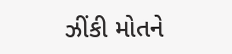ઝીંકી મોતને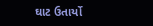ઘાટ ઉતાર્યો